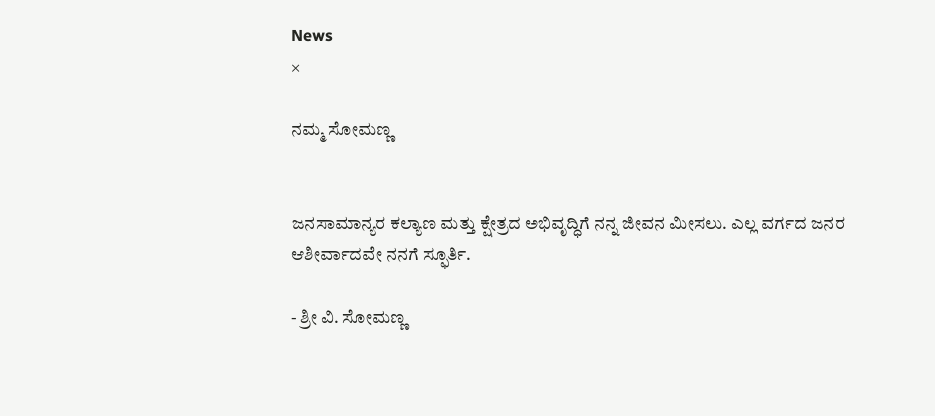News
×

ನಮ್ಮ ಸೋಮಣ್ಣ


ಜನಸಾಮಾನ್ಯರ ಕಲ್ಯಾಣ ಮತ್ತು ಕ್ಷೇತ್ರದ ಅಭಿವೃದ್ಧಿಗೆ ನನ್ನ ಜೀವನ ಮೀಸಲು. ಎಲ್ಲ ವರ್ಗದ ಜನರ ಆಶೀರ್ವಾದವೇ ನನಗೆ ಸ್ಫೂರ್ತಿ.

- ಶ್ರೀ ವಿ. ಸೋಮಣ್ಣ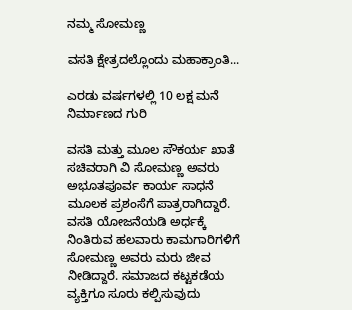ನಮ್ಮ ಸೋಮಣ್ಣ

ವಸತಿ ಕ್ಷೇತ್ರದಲ್ಲೊಂದು ಮಹಾಕ್ರಾಂತಿ...

ಎರಡು ವರ್ಷಗಳಲ್ಲಿ 10 ಲಕ್ಷ ಮನೆ ನಿರ್ಮಾಣದ ಗುರಿ

ವಸತಿ ಮತ್ತು ಮೂಲ ಸೌಕರ್ಯ ಖಾತೆ ಸಚಿವರಾಗಿ ವಿ ಸೋಮಣ್ಣ ಅವರು ಅಭೂತಪೂರ್ವ ಕಾರ್ಯ ಸಾಧನೆ ಮೂಲಕ ಪ್ರಶಂಸೆಗೆ ಪಾತ್ರರಾಗಿದ್ದಾರೆ. ವಸತಿ ಯೋಜನೆಯಡಿ ಅರ್ಧಕ್ಕೆ ನಿಂತಿರುವ ಹಲವಾರು ಕಾಮಗಾರಿಗಳಿಗೆ ಸೋಮಣ್ಣ ಅವರು ಮರು ಜೀವ ನೀಡಿದ್ದಾರೆ. ಸಮಾಜದ ಕಟ್ಟಕಡೆಯ ವ್ಯಕ್ತಿಗೂ ಸೂರು ಕಲ್ಪಿಸುವುದು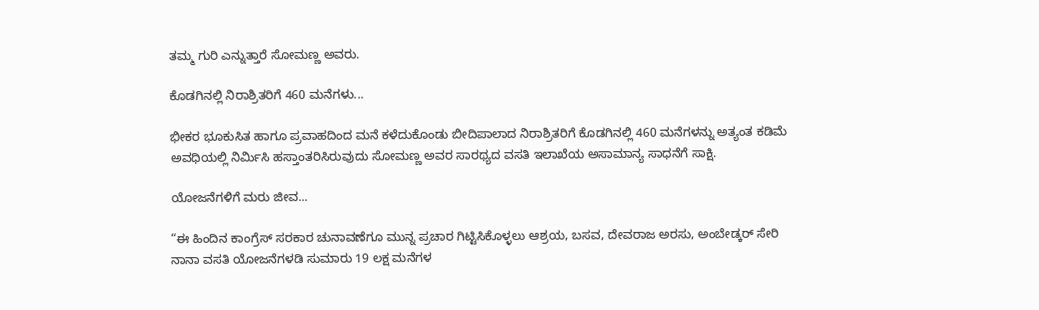ತಮ್ಮ ಗುರಿ ಎನ್ನುತ್ತಾರೆ ಸೋಮಣ್ಣ ಅವರು.

ಕೊಡಗಿನಲ್ಲಿ ನಿರಾಶ್ರಿತರಿಗೆ 460 ಮನೆಗಳು...

ಭೀಕರ ಭೂಕುಸಿತ ಹಾಗೂ ಪ್ರವಾಹದಿಂದ ಮನೆ ಕಳೆದುಕೊಂಡು ಬೀದಿಪಾಲಾದ ನಿರಾಶ್ರಿತರಿಗೆ ಕೊಡಗಿನಲ್ಲಿ 460 ಮನೆಗಳನ್ನು ಅತ್ಯಂತ ಕಡಿಮೆ ಅವಧಿಯಲ್ಲಿ ನಿರ್ಮಿಸಿ ಹಸ್ತಾಂತರಿಸಿರುವುದು ಸೋಮಣ್ಣ ಅವರ ಸಾರಥ್ಯದ ವಸತಿ ಇಲಾಖೆಯ ಅಸಾಮಾನ್ಯ ಸಾಧನೆಗೆ ಸಾಕ್ಷಿ.

ಯೋಜನೆಗಳಿಗೆ ಮರು ಜೀವ...

“ಈ ಹಿಂದಿನ ಕಾಂಗ್ರೆಸ್ ಸರಕಾರ ಚುನಾವಣೆಗೂ ಮುನ್ನ ಪ್ರಚಾರ ಗಿಟ್ಟಿಸಿಕೊಳ್ಳಲು ಆಶ್ರಯ, ಬಸವ, ದೇವರಾಜ ಅರಸು, ಅಂಬೇಡ್ಕರ್ ಸೇರಿ ನಾನಾ ವಸತಿ ಯೋಜನೆಗಳಡಿ ಸುಮಾರು 19 ಲಕ್ಷ ಮನೆಗಳ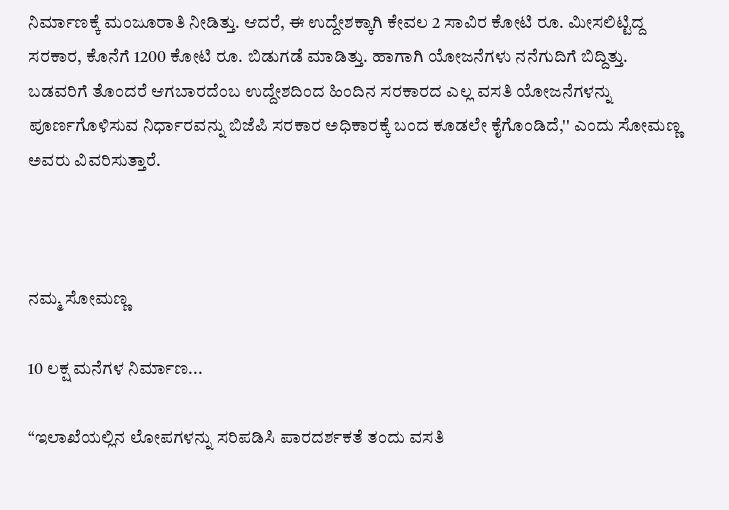ನಿರ್ಮಾಣಕ್ಕೆ ಮಂಜೂರಾತಿ ನೀಡಿತ್ತು. ಆದರೆ, ಈ ಉದ್ದೇಶಕ್ಕಾಗಿ ಕೇವಲ 2 ಸಾವಿರ ಕೋಟಿ ರೂ. ಮೀಸಲಿಟ್ಟಿದ್ದ ಸರಕಾರ, ಕೊನೆಗೆ 1200 ಕೋಟಿ ರೂ. ಬಿಡುಗಡೆ ಮಾಡಿತ್ತು. ಹಾಗಾಗಿ ಯೋಜನೆಗಳು ನನೆಗುದಿಗೆ ಬಿದ್ದಿತ್ತು. ಬಡವರಿಗೆ ತೊಂದರೆ ಆಗಬಾರದೆಂಬ ಉದ್ದೇಶದಿಂದ ಹಿಂದಿನ ಸರಕಾರದ ಎಲ್ಲ ವಸತಿ ಯೋಜನೆಗಳನ್ನು ಪೂರ್ಣಗೊಳಿಸುವ ನಿರ್ಧಾರವನ್ನು ಬಿಜೆಪಿ ಸರಕಾರ ಅಧಿಕಾರಕ್ಕೆ ಬಂದ ಕೂಡಲೇ ಕೈಗೊಂಡಿದೆ,'' ಎಂದು ಸೋಮಣ್ಣ ಅವರು ವಿವರಿಸುತ್ತಾರೆ.



ನಮ್ಮ ಸೋಮಣ್ಣ

10 ಲಕ್ಷ ಮನೆಗಳ ನಿರ್ಮಾಣ...

“ಇಲಾಖೆಯಲ್ಲಿನ ಲೋಪಗಳನ್ನು ಸರಿಪಡಿಸಿ ಪಾರದರ್ಶಕತೆ ತಂದು ವಸತಿ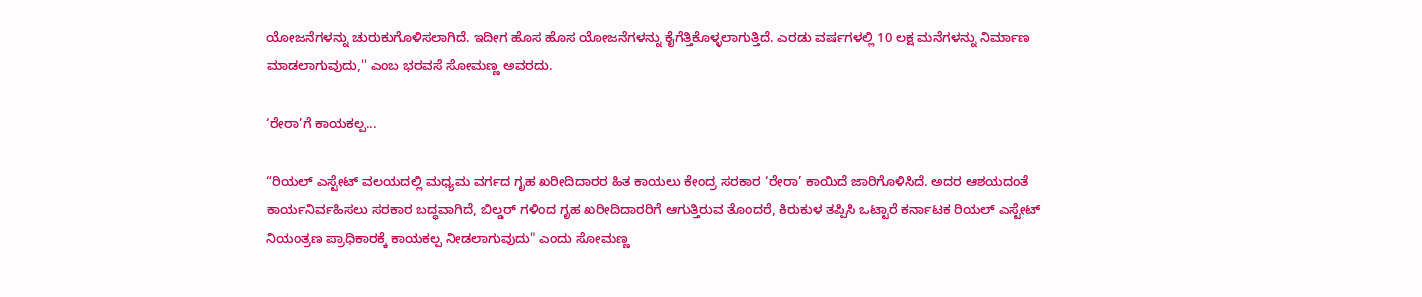ಯೋಜನೆಗಳನ್ನು ಚುರುಕುಗೊಳಿಸಲಾಗಿದೆ. ಇದೀಗ ಹೊಸ ಹೊಸ ಯೋಜನೆಗಳನ್ನು ಕೈಗೆತ್ತಿಕೊಳ್ಳಲಾಗುತ್ತಿದೆ. ಎರಡು ವರ್ಷಗಳಲ್ಲಿ 10 ಲಕ್ಷ ಮನೆಗಳನ್ನು ನಿರ್ಮಾಣ ಮಾಡಲಾಗುವುದು,'' ಎಂಬ ಭರವಸೆ ಸೋಮಣ್ಣ ಅವರದು.

‘ರೇರಾ’ಗೆ ಕಾಯಕಲ್ಪ...

“ರಿಯಲ್ ಎಸ್ಟೇಟ್ ವಲಯದಲ್ಲಿ ಮಧ್ಯಮ ವರ್ಗದ ಗೃಹ ಖರೀದಿದಾರರ ಹಿತ ಕಾಯಲು ಕೇಂದ್ರ ಸರಕಾರ ‘ರೇರಾ’ ಕಾಯಿದೆ ಜಾರಿಗೊಳಿಸಿದೆ. ಅದರ ಆಶಯದಂತೆ ಕಾರ್ಯನಿರ್ವಹಿಸಲು ಸರಕಾರ ಬದ್ಧವಾಗಿದೆ, ಬಿಲ್ಡರ್ ಗಳಿಂದ ಗೃಹ ಖರೀದಿದಾರರಿಗೆ ಆಗುತ್ತಿರುವ ತೊಂದರೆ, ಕಿರುಕುಳ ತಪ್ಪಿಸಿ ಒಟ್ಟಾರೆ ಕರ್ನಾಟಕ ರಿಯಲ್ ಎಸ್ಟೇಟ್ ನಿಯಂತ್ರಣ ಪ್ರಾಧಿಕಾರಕ್ಕೆ ಕಾಯಕಲ್ಪ ನೀಡಲಾಗುವುದು" ಎಂದು ಸೋಮಣ್ಣ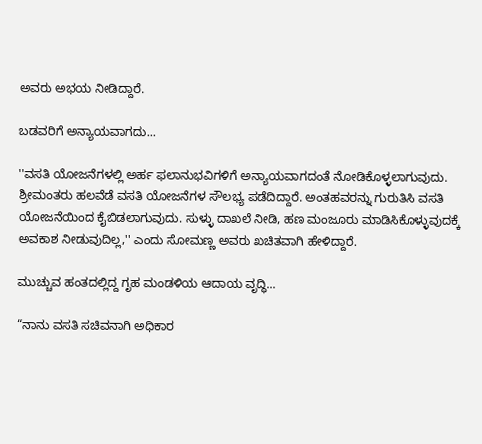ಅವರು ಅಭಯ ನೀಡಿದ್ದಾರೆ.

ಬಡವರಿಗೆ ಅನ್ಯಾಯವಾಗದು...

''ವಸತಿ ಯೋಜನೆಗಳಲ್ಲಿ ಅರ್ಹ ಫಲಾನುಭವಿಗಳಿಗೆ ಅನ್ಯಾಯವಾಗದಂತೆ ನೋಡಿಕೊಳ್ಳಲಾಗುವುದು. ಶ್ರೀಮಂತರು ಹಲವೆಡೆ ವಸತಿ ಯೋಜನೆಗಳ ಸೌಲಭ್ಯ ಪಡೆದಿದ್ದಾರೆ. ಅಂತಹವರನ್ನು ಗುರುತಿಸಿ ವಸತಿ ಯೋಜನೆಯಿಂದ ಕೈಬಿಡಲಾಗುವುದು. ಸುಳ್ಳು ದಾಖಲೆ ನೀಡಿ, ಹಣ ಮಂಜೂರು ಮಾಡಿಸಿಕೊಳ್ಳುವುದಕ್ಕೆ ಅವಕಾಶ ನೀಡುವುದಿಲ್ಲ,'' ಎಂದು ಸೋಮಣ್ಣ ಅವರು ಖಚಿತವಾಗಿ ಹೇಳಿದ್ದಾರೆ.

ಮುಚ್ಚುವ ಹಂತದಲ್ಲಿದ್ದ ಗೃಹ ಮಂಡಳಿಯ ಆದಾಯ ವೃದ್ಧಿ...

“ನಾನು ವಸತಿ ಸಚಿವನಾಗಿ ಅಧಿಕಾರ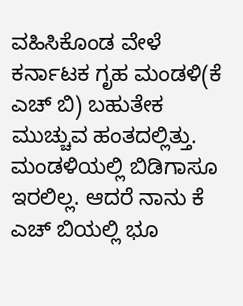ವಹಿಸಿಕೊಂಡ ವೇಳೆ ಕರ್ನಾಟಕ ಗೃಹ ಮಂಡಳಿ(ಕೆ ಎಚ್ ಬಿ) ಬಹುತೇಕ ಮುಚ್ಚುವ ಹಂತದಲ್ಲಿತ್ತು. ಮಂಡಳಿಯಲ್ಲಿ ಬಿಡಿಗಾಸೂ ಇರಲಿಲ್ಲ. ಆದರೆ ನಾನು ಕೆ ಎಚ್ ಬಿಯಲ್ಲಿ ಭೂ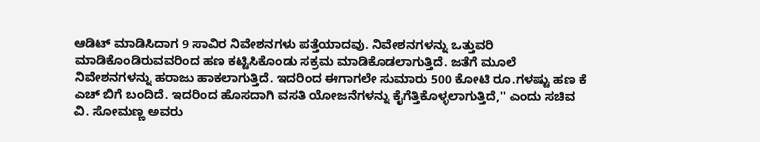ಆಡಿಟ್ ಮಾಡಿಸಿದಾಗ 9 ಸಾವಿರ ನಿವೇಶನಗಳು ಪತ್ತೆಯಾದವು. ನಿವೇಶನಗಳನ್ನು ಒತ್ತುವರಿ ಮಾಡಿಕೊಂಡಿರುವವರಿಂದ ಹಣ ಕಟ್ಟಿಸಿಕೊಂಡು ಸಕ್ರಮ ಮಾಡಿಕೊಡಲಾಗುತ್ತಿದೆ. ಜತೆಗೆ ಮೂಲೆ ನಿವೇಶನಗಳನ್ನು ಹರಾಜು ಹಾಕಲಾಗುತ್ತಿದೆ. ಇದರಿಂದ ಈಗಾಗಲೇ ಸುಮಾರು 500 ಕೋಟಿ ರೂ.ಗಳಷ್ಟು ಹಣ ಕೆ ಎಚ್ ಬಿಗೆ ಬಂದಿದೆ. ಇದರಿಂದ ಹೊಸದಾಗಿ ವಸತಿ ಯೋಜನೆಗಳನ್ನು ಕೈಗೆತ್ತಿಕೊಳ್ಳಲಾಗುತ್ತಿದೆ,'' ಎಂದು ಸಚಿವ ವಿ. ಸೋಮಣ್ಣ ಅವರು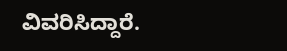ವಿವರಿಸಿದ್ದಾರೆ.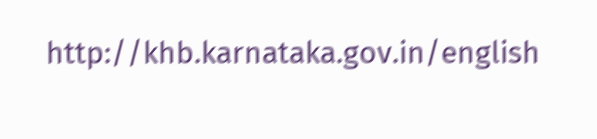http://khb.karnataka.gov.in/english